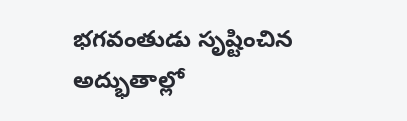భగవంతుడు సృష్టించిన అద్భుతాల్లో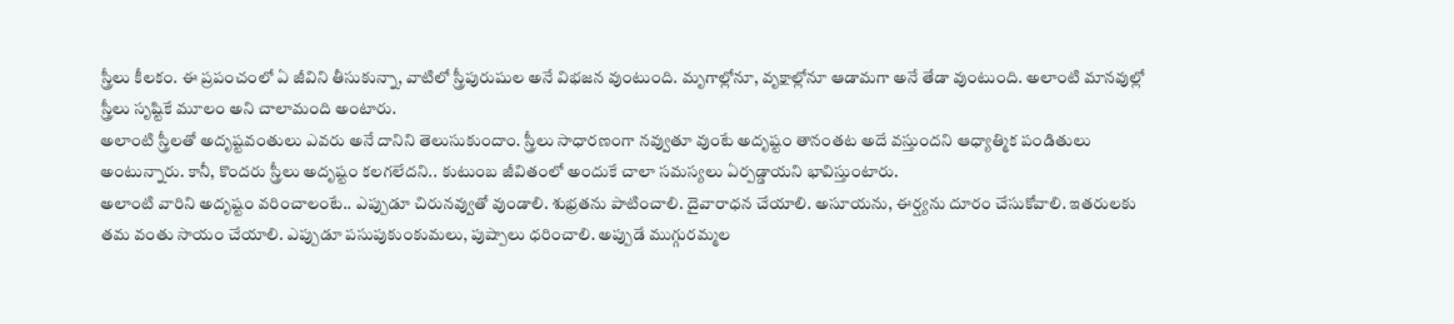స్త్రీలు కీలకం. ఈ ప్రపంచంలో ఏ జీవిని తీసుకున్నా, వాటిలో స్త్రీపురుషుల అనే విభజన వుంటుంది. మృగాల్లోనూ, వృక్షాల్లోనూ ఆడామగా అనే తేడా వుంటుంది. అలాంటి మానవుల్లో స్త్రీలు సృష్టికే మూలం అని చాలామంది అంటారు.
అలాంటి స్త్రీలతో అదృష్టవంతులు ఎవరు అనే దానిని తెలుసుకుందాం. స్త్రీలు సాధారణంగా నవ్వుతూ వుంటే అదృష్టం తానంతట అదే వస్తుందని ఆధ్యాత్మిక పండితులు అంటున్నారు. కానీ, కొందరు స్త్రీలు అదృష్టం కలగలేదని.. కుటుంబ జీవితంలో అందుకే చాలా సమస్యలు ఏర్పడ్డాయని భావిస్తుంటారు.
అలాంటి వారిని అదృష్టం వరించాలంటే.. ఎప్పుడూ చిరునవ్వుతో వుండాలి. శుభ్రతను పాటించాలి. దైవారాధన చేయాలి. అసూయను, ఈర్ష్యను దూరం చేసుకోవాలి. ఇతరులకు తమ వంతు సాయం చేయాలి. ఎప్పుడూ పసుపుకుంకుమలు, పుష్పాలు ధరించాలి. అప్పుడే ముగ్గురమ్మల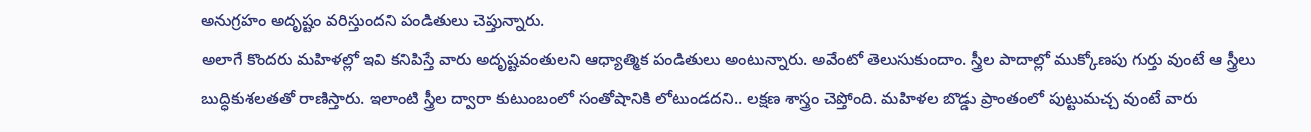అనుగ్రహం అదృష్టం వరిస్తుందని పండితులు చెప్తున్నారు.
అలాగే కొందరు మహిళల్లో ఇవి కనిపిస్తే వారు అదృష్టవంతులని ఆధ్యాత్మిక పండితులు అంటున్నారు. అవేంటో తెలుసుకుందాం. స్త్రీల పాదాల్లో ముక్కోణపు గుర్తు వుంటే ఆ స్త్రీలు బుద్ధికుశలతతో రాణిస్తారు. ఇలాంటి స్త్రీల ద్వారా కుటుంబంలో సంతోషానికి లోటుండదని.. లక్షణ శాస్త్రం చెప్తోంది. మహిళల బొడ్డు ప్రాంతంలో పుట్టుమచ్చ వుంటే వారు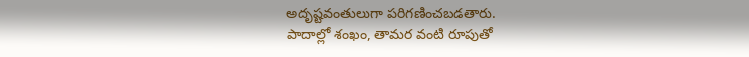అదృష్టవంతులుగా పరిగణించబడతారు.
పాదాల్లో శంఖం, తామర వంటి రూపుతో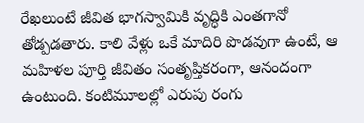రేఖలుంటే జీవిత భాగస్వామికి వృద్ధికి ఎంతగానో తోడ్పడతారు. కాలి వేళ్లు ఒకే మాదిరి పొడవుగా ఉంటే, ఆ మహిళల పూర్తి జీవితం సంతృప్తికరంగా, ఆనందంగా ఉంటుంది. కంటిమూలల్లో ఎరుపు రంగు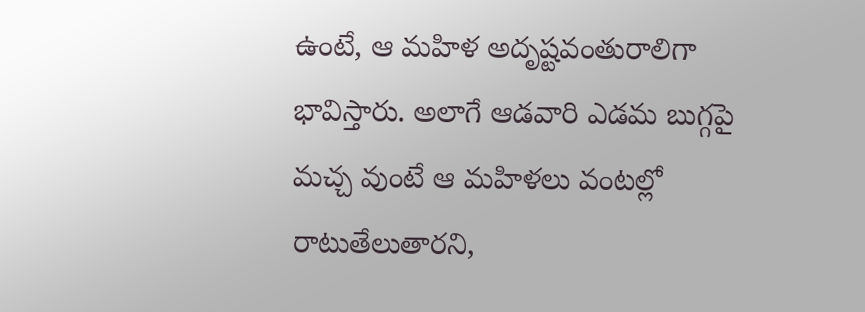ఉంటే, ఆ మహిళ అదృష్టవంతురాలిగా భావిస్తారు. అలాగే ఆడవారి ఎడమ బుగ్గపై మచ్చ వుంటే ఆ మహిళలు వంటల్లో రాటుతేలుతారని,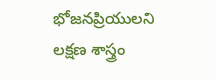భోజనప్రియులని లక్షణ శాస్త్రం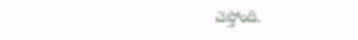చెప్తోంది.